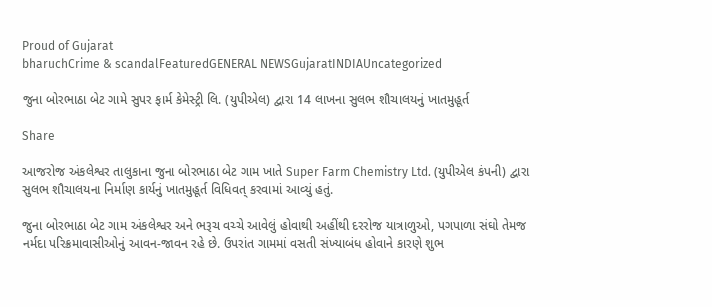Proud of Gujarat
bharuchCrime & scandalFeaturedGENERAL NEWSGujaratINDIAUncategorized

જુના બોરભાઠા બેટ ગામે સુપર ફાર્મ કેમેસ્ટ્રી લિ. (યુપીએલ) દ્વારા 14 લાખના સુલભ શૌચાલયનું ખાતમુહૂર્ત

Share

આજરોજ અંકલેશ્વર તાલુકાના જુના બોરભાઠા બેટ ગામ ખાતે Super Farm Chemistry Ltd. (યુપીએલ કંપની) દ્વારા સુલભ શૌચાલયના નિર્માણ કાર્યનું ખાતમુહૂર્ત વિધિવત્ કરવામાં આવ્યું હતું.

જુના બોરભાઠા બેટ ગામ અંકલેશ્વર અને ભરૂચ વચ્ચે આવેલું હોવાથી અહીંથી દરરોજ યાત્રાળુઓ, પગપાળા સંઘો તેમજ નર્મદા પરિક્રમાવાસીઓનું આવન-જાવન રહે છે. ઉપરાંત ગામમાં વસતી સંખ્યાબંધ હોવાને કારણે શુભ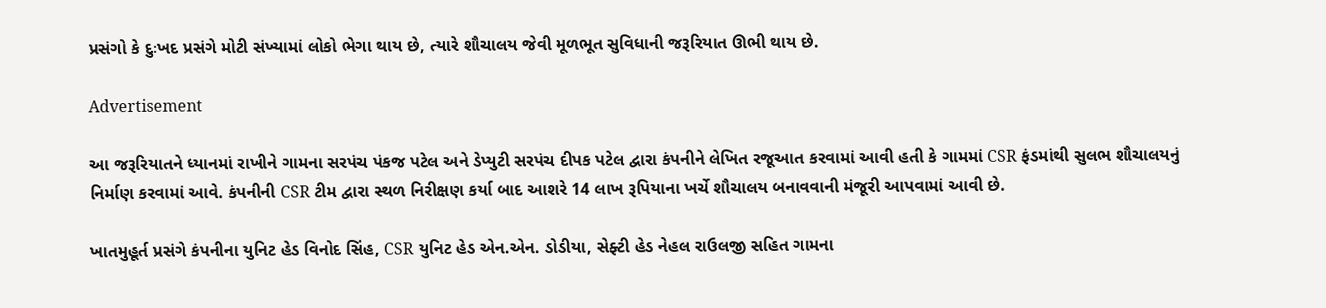પ્રસંગો કે દુઃખદ પ્રસંગે મોટી સંખ્યામાં લોકો ભેગા થાય છે, ત્યારે શૌચાલય જેવી મૂળભૂત સુવિધાની જરૂરિયાત ઊભી થાય છે.

Advertisement

આ જરૂરિયાતને ધ્યાનમાં રાખીને ગામના સરપંચ પંકજ પટેલ અને ડેપ્યુટી સરપંચ દીપક પટેલ દ્વારા કંપનીને લેખિત રજૂઆત કરવામાં આવી હતી કે ગામમાં CSR ફંડમાંથી સુલભ શૌચાલયનું નિર્માણ કરવામાં આવે. કંપનીની CSR ટીમ દ્વારા સ્થળ નિરીક્ષણ કર્યા બાદ આશરે 14 લાખ રૂપિયાના ખર્ચે શૌચાલય બનાવવાની મંજૂરી આપવામાં આવી છે.

ખાતમુહૂર્ત પ્રસંગે કંપનીના યુનિટ હેડ વિનોદ સિંહ, CSR યુનિટ હેડ એન.એન. ડોડીયા, સેફ્ટી હેડ નેહલ રાઉલજી સહિત ગામના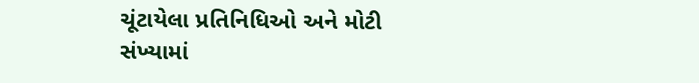ચૂંટાયેલા પ્રતિનિધિઓ અને મોટી સંખ્યામાં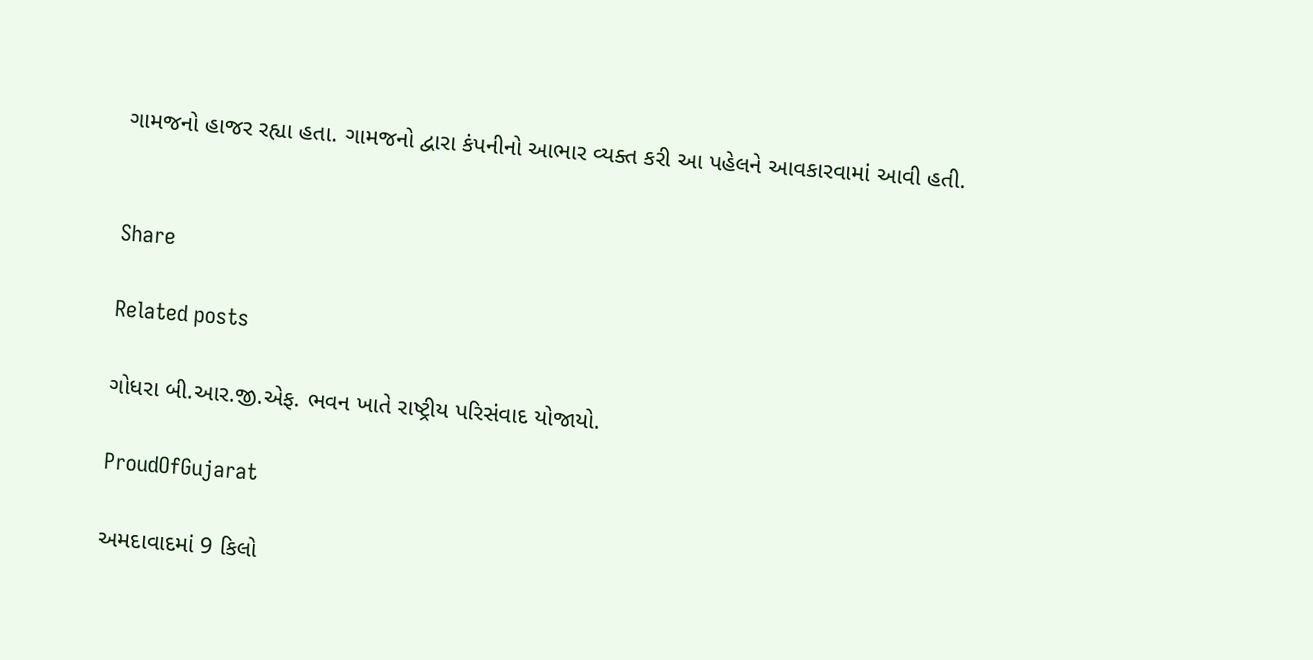ગામજનો હાજર રહ્યા હતા. ગામજનો દ્વારા કંપનીનો આભાર વ્યક્ત કરી આ પહેલને આવકારવામાં આવી હતી.


Share

Related posts

ગોધરા બી.આર.જી.એફ. ભવન ખાતે રાષ્ટ્રીય પરિસંવાદ યોજાયો.

ProudOfGujarat

અમદાવાદમાં 9 કિલો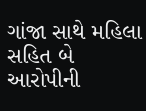ગાંજા સાથે મહિલા સહિત બે આરોપીની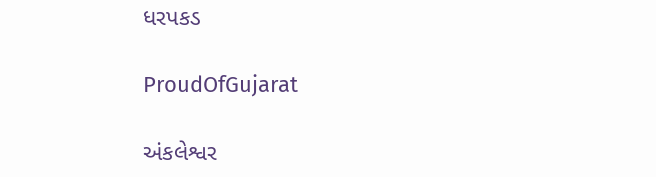ધરપકડ

ProudOfGujarat

અંકલેશ્વર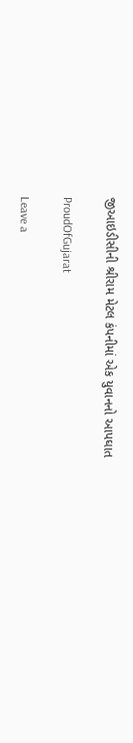જીઆઇડીસીની શ્રીરામ મેટલ કંપનીમાં એક યુવાનનો આપઘાત

ProudOfGujarat

Leave a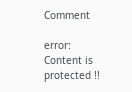Comment

error: Content is protected !!